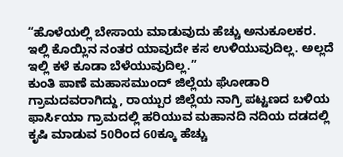“ಹೊಳೆಯಲ್ಲಿ ಬೇಸಾಯ ಮಾಡುವುದು ಹೆಚ್ಚು ಅನುಕೂಲಕರ. ಇಲ್ಲಿ ಕೊಯ್ಲಿನ ನಂತರ ಯಾವುದೇ ಕಸ ಉಳಿಯುವುದಿಲ್ಲ. ಅಲ್ಲದೆ ಇಲ್ಲಿ ಕಳೆ ಕೂಡಾ ಬೆಳೆಯುವುದಿಲ್ಲ.”
ಕುಂತಿ ಪಾಣೆ ಮಹಾಸಮುಂದ್ ಜಿಲ್ಲೆಯ ಘೋಡಾರಿ ಗ್ರಾಮದವರಾಗಿದ್ದು, ರಾಯ್ಪುರ ಜಿಲ್ಲೆಯ ನಾಗ್ರಿ ಪಟ್ಟಣದ ಬಳಿಯ ಫಾರ್ಸಿಯಾ ಗ್ರಾಮದಲ್ಲಿ ಹರಿಯುವ ಮಹಾನದಿ ನದಿಯ ದಡದಲ್ಲಿ ಕೃಷಿ ಮಾಡುವ 50ರಿಂದ 60ಕ್ಕೂ ಹೆಚ್ಚು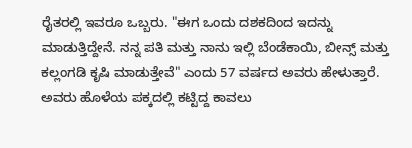ರೈತರಲ್ಲಿ ಇವರೂ ಒಬ್ಬರು. "ಈಗ ಒಂದು ದಶಕದಿಂದ ಇದನ್ನು ಮಾಡುತ್ತಿದ್ದೇನೆ. ನನ್ನ ಪತಿ ಮತ್ತು ನಾನು ಇಲ್ಲಿ ಬೆಂಡೆಕಾಯಿ, ಬೀನ್ಸ್ ಮತ್ತು ಕಲ್ಲಂಗಡಿ ಕೃಷಿ ಮಾಡುತ್ತೇವೆ" ಎಂದು 57 ವರ್ಷದ ಅವರು ಹೇಳುತ್ತಾರೆ.
ಅವರು ಹೊಳೆಯ ಪಕ್ಕದಲ್ಲಿ ಕಟ್ಟಿದ್ದ ಕಾವಲು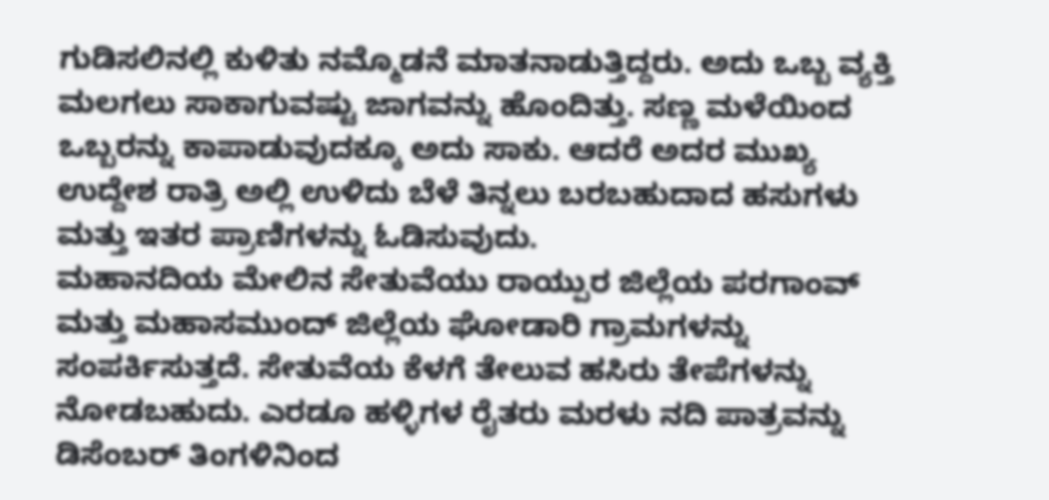ಗುಡಿಸಲಿನಲ್ಲಿ ಕುಳಿತು ನಮ್ಮೊಡನೆ ಮಾತನಾಡುತ್ತಿದ್ದರು. ಅದು ಒಬ್ಬ ವ್ಯಕ್ತಿ ಮಲಗಲು ಸಾಕಾಗುವಷ್ಟು ಜಾಗವನ್ನು ಹೊಂದಿತ್ತು. ಸಣ್ಣ ಮಳೆಯಿಂದ ಒಬ್ಬರನ್ನು ಕಾಪಾಡುವುದಕ್ಕೂ ಅದು ಸಾಕು. ಆದರೆ ಅದರ ಮುಖ್ಯ ಉದ್ದೇಶ ರಾತ್ರಿ ಅಲ್ಲಿ ಉಳಿದು ಬೆಳೆ ತಿನ್ನಲು ಬರಬಹುದಾದ ಹಸುಗಳು ಮತ್ತು ಇತರ ಪ್ರಾಣಿಗಳನ್ನು ಓಡಿಸುವುದು.
ಮಹಾನದಿಯ ಮೇಲಿನ ಸೇತುವೆಯು ರಾಯ್ಪುರ ಜಿಲ್ಲೆಯ ಪರಗಾಂವ್ ಮತ್ತು ಮಹಾಸಮುಂದ್ ಜಿಲ್ಲೆಯ ಘೋಡಾರಿ ಗ್ರಾಮಗಳನ್ನು ಸಂಪರ್ಕಿಸುತ್ತದೆ. ಸೇತುವೆಯ ಕೆಳಗೆ ತೇಲುವ ಹಸಿರು ತೇಪೆಗಳನ್ನು ನೋಡಬಹುದು. ಎರಡೂ ಹಳ್ಳಿಗಳ ರೈತರು ಮರಳು ನದಿ ಪಾತ್ರವನ್ನು ಡಿಸೆಂಬರ್ ತಿಂಗಳಿನಿಂದ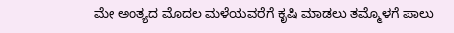ಮೇ ಅಂತ್ಯದ ಮೊದಲ ಮಳೆಯವರೆಗೆ ಕೃಷಿ ಮಾಡಲು ತಮ್ಮೊಳಗೆ ಪಾಲು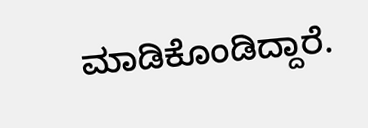ಮಾಡಿಕೊಂಡಿದ್ದಾರೆ.